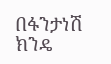በፋንታነሽ ክንዴ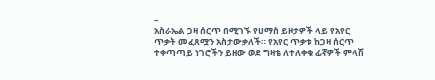–
አስራኤል ጋዛ ሰርጥ በሚገኙ የሀማስ ይዞታዎች ላይ የአየር ጥቃት መፈጸሟን አስታውቃለች። የአየር ጥቃቱ ከጋዛ ሰርጥ ተቀጣጣይ ነገሮችን ይዘው ወደ ግዛቴ ለተለቀቁ ፊኛዎች ምላሽ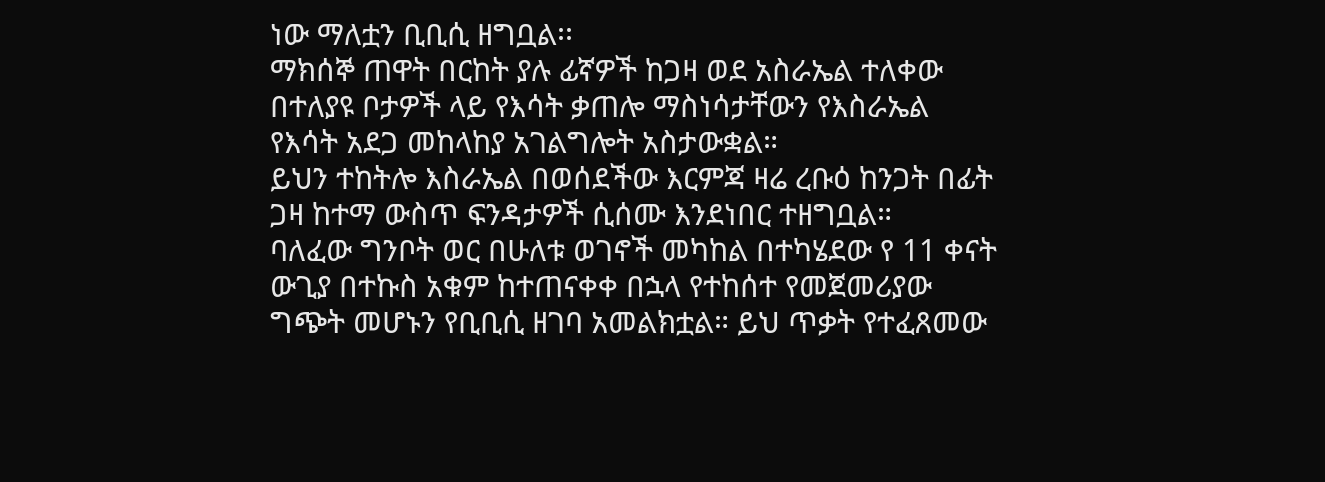ነው ማለቷን ቢቢሲ ዘግቧል፡፡
ማክሰኞ ጠዋት በርከት ያሉ ፊኛዎች ከጋዛ ወደ አስራኤል ተለቀው በተለያዩ ቦታዎች ላይ የእሳት ቃጠሎ ማስነሳታቸውን የእስራኤል የእሳት አደጋ መከላከያ አገልግሎት አስታውቋል።
ይህን ተከትሎ እስራኤል በወሰደችው እርምጃ ዛሬ ረቡዕ ከንጋት በፊት ጋዛ ከተማ ውስጥ ፍንዳታዎች ሲሰሙ እንደነበር ተዘግቧል።
ባለፈው ግንቦት ወር በሁለቱ ወገኖች መካከል በተካሄደው የ 11 ቀናት ውጊያ በተኩስ አቁም ከተጠናቀቀ በኋላ የተከሰተ የመጀመሪያው ግጭት መሆኑን የቢቢሲ ዘገባ አመልክቷል። ይህ ጥቃት የተፈጸመው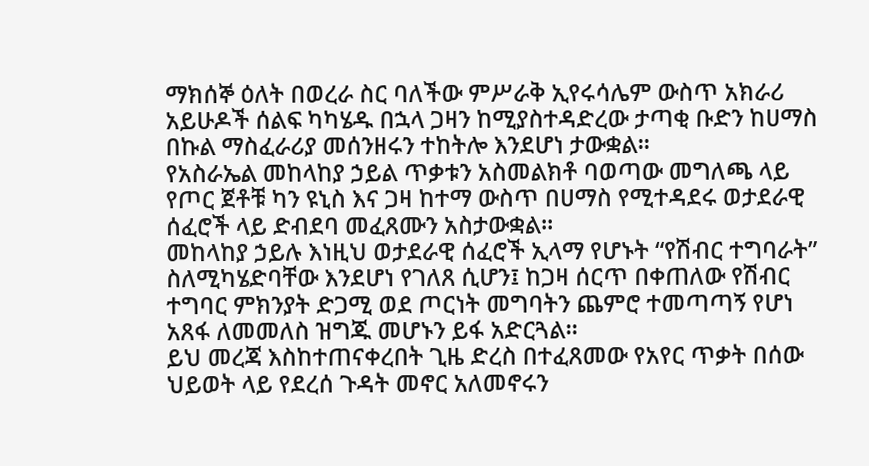ማክሰኞ ዕለት በወረራ ስር ባለችው ምሥራቅ ኢየሩሳሌም ውስጥ አክራሪ አይሁዶች ሰልፍ ካካሄዱ በኋላ ጋዛን ከሚያስተዳድረው ታጣቂ ቡድን ከሀማስ በኩል ማስፈራሪያ መሰንዘሩን ተከትሎ እንደሆነ ታውቋል፡፡
የአስራኤል መከላከያ ኃይል ጥቃቱን አስመልክቶ ባወጣው መግለጫ ላይ የጦር ጀቶቹ ካን ዩኒስ እና ጋዛ ከተማ ውስጥ በሀማስ የሚተዳደሩ ወታደራዊ ሰፈሮች ላይ ድብደባ መፈጸሙን አስታውቋል።
መከላከያ ኃይሉ እነዚህ ወታደራዊ ሰፈሮች ኢላማ የሆኑት “የሽብር ተግባራት” ስለሚካሄድባቸው እንደሆነ የገለጸ ሲሆን፤ ከጋዛ ሰርጥ በቀጠለው የሽብር ተግባር ምክንያት ድጋሚ ወደ ጦርነት መግባትን ጨምሮ ተመጣጣኝ የሆነ አጸፋ ለመመለስ ዝግጁ መሆኑን ይፋ አድርጓል።
ይህ መረጃ እስከተጠናቀረበት ጊዜ ድረስ በተፈጸመው የአየር ጥቃት በሰው ህይወት ላይ የደረሰ ጉዳት መኖር አለመኖሩን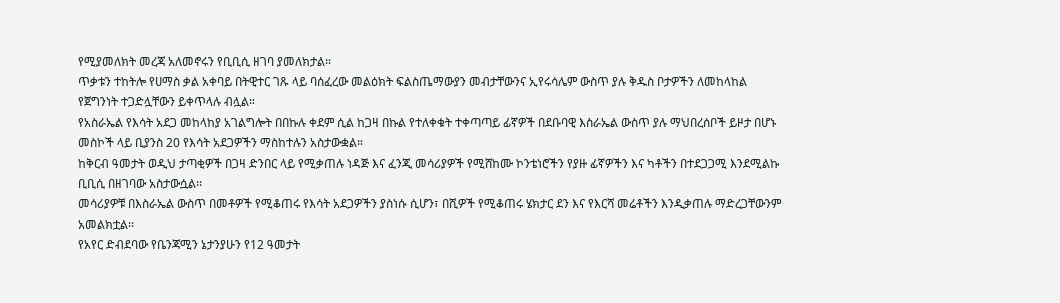የሚያመለክት መረጃ አለመኖሩን የቢቢሲ ዘገባ ያመለክታል፡፡
ጥቃቱን ተከትሎ የሀማስ ቃል አቀባይ በትዊተር ገጹ ላይ ባሰፈረው መልዕክት ፍልስጤማውያን መብታቸውንና ኢየሩሳሌም ውስጥ ያሉ ቅዱስ ቦታዎችን ለመከላከል የጀግንነት ተጋድሏቸውን ይቀጥላሉ ብሏል።
የአስራኤል የእሳት አደጋ መከላከያ አገልግሎት በበኩሉ ቀደም ሲል ከጋዛ በኩል የተለቀቁት ተቀጣጣይ ፊኛዎች በደቡባዊ እስራኤል ውስጥ ያሉ ማህበረሰቦች ይዞታ በሆኑ መስኮች ላይ ቢያንስ 20 የእሳት አደጋዎችን ማስከተሉን አስታውቋል።
ከቅርብ ዓመታት ወዲህ ታጣቂዎች በጋዛ ድንበር ላይ የሚቃጠሉ ነዳጅ እና ፈንጂ መሳሪያዎች የሚሸከሙ ኮንቴነሮችን የያዙ ፊኛዎችን እና ካቶችን በተደጋጋሚ እንደሚልኩ ቢቢሲ በዘገባው አስታውሷል፡፡
መሳሪያዎቹ በእስራኤል ውስጥ በመቶዎች የሚቆጠሩ የእሳት አደጋዎችን ያስነሱ ሲሆን፣ በሺዎች የሚቆጠሩ ሄክታር ደን እና የእርሻ መሬቶችን እንዲቃጠሉ ማድረጋቸውንም አመልክቷል፡፡
የአየር ድብደባው የቤንጃሚን ኔታንያሁን የ12 ዓመታት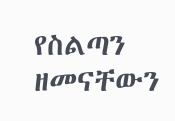የስልጣን ዘመናቸውን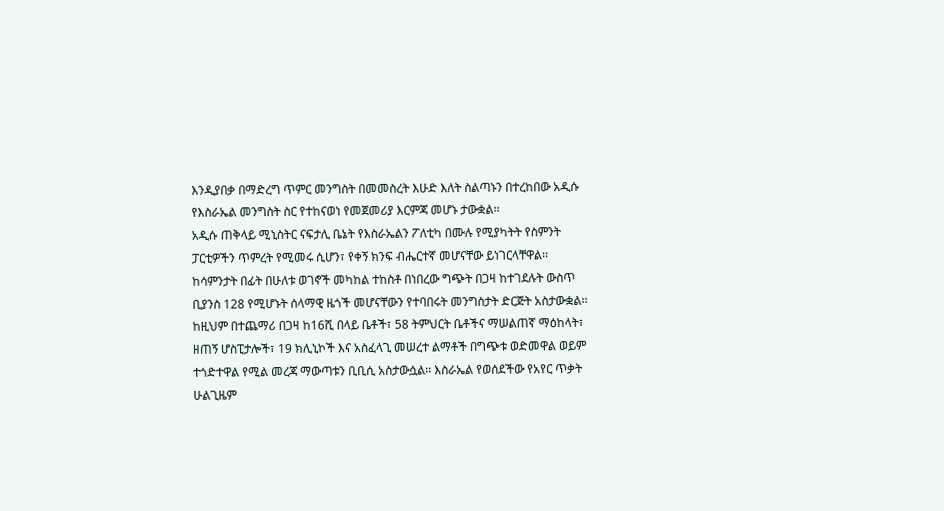እንዲያበቃ በማድረግ ጥምር መንግስት በመመስረት እሁድ እለት ስልጣኑን በተረከበው አዲሱ የእስራኤል መንግስት ስር የተከናወነ የመጀመሪያ እርምጃ መሆኑ ታውቋል፡፡
አዲሱ ጠቅላይ ሚኒስትር ናፍታሊ ቤኔት የእስራኤልን ፖለቲካ በሙሉ የሚያካትት የስምንት ፓርቲዎችን ጥምረት የሚመሩ ሲሆን፣ የቀኝ ክንፍ ብሔርተኛ መሆናቸው ይነገርላቸዋል፡፡
ከሳምንታት በፊት በሁለቱ ወገኖች መካከል ተከስቶ በነበረው ግጭት በጋዛ ከተገደሉት ውስጥ ቢያንስ 128 የሚሆኑት ሰላማዊ ዜጎች መሆናቸውን የተባበሩት መንግስታት ድርጅት አስታውቋል፡፡
ከዚህም በተጨማሪ በጋዛ ከ16ሺ በላይ ቤቶች፣ 58 ትምህርት ቤቶችና ማሠልጠኛ ማዕከላት፣ ዘጠኝ ሆስፒታሎች፣ 19 ክሊኒኮች እና አስፈላጊ መሠረተ ልማቶች በግጭቱ ወድመዋል ወይም ተጎድተዋል የሚል መረጃ ማውጣቱን ቢቢሲ አስታውሷል፡፡ እስራኤል የወሰደችው የአየር ጥቃት ሁልጊዜም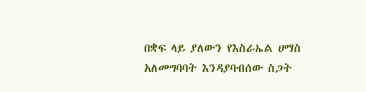በቋፍ ላይ ያለውን የእስራኤል ሀማስ አለመግባባት እንዳያባብሰው ስጋት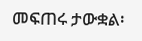መፍጠሩ ታውቋል፡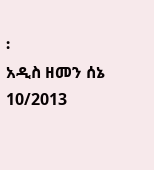፡
አዲስ ዘመን ሰኔ 10/2013